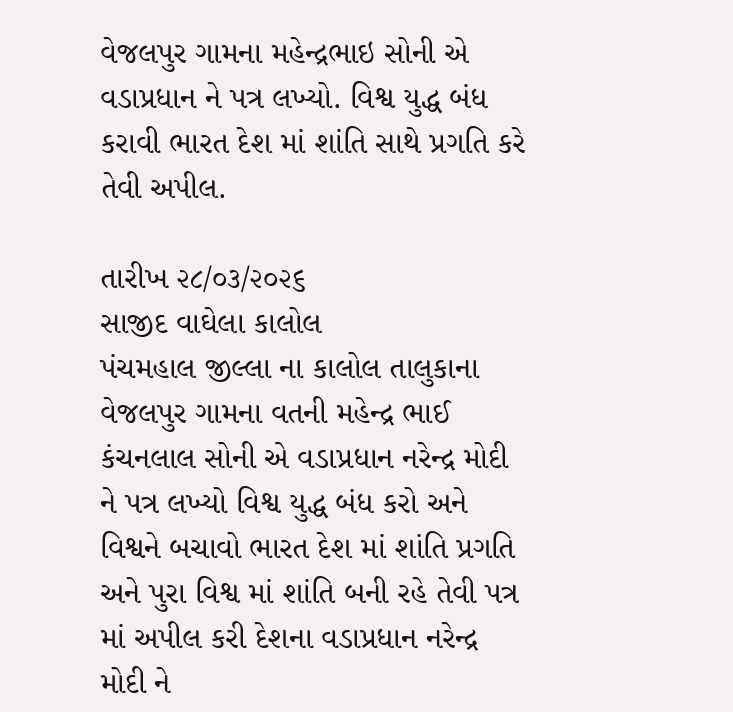વેજલપુર ગામના મહેન્દ્રભાઇ સોની એ વડાપ્રધાન ને પત્ર લખ્યો. વિશ્વ યુદ્ધ બંધ કરાવી ભારત દેશ માં શાંતિ સાથે પ્રગતિ કરે તેવી અપીલ.

તારીખ ૨૮/૦૩/૨૦૨૬
સાજીદ વાઘેલા કાલોલ
પંચમહાલ જીલ્લા ના કાલોલ તાલુકાના વેજલપુર ગામના વતની મહેન્દ્ર ભાઈ કંચનલાલ સોની એ વડાપ્રધાન નરેન્દ્ર મોદી ને પત્ર લખ્યો વિશ્વ યુદ્ધ બંધ કરો અને વિશ્વને બચાવો ભારત દેશ માં શાંતિ પ્રગતિ અને પુરા વિશ્વ માં શાંતિ બની રહે તેવી પત્ર માં અપીલ કરી દેશના વડાપ્રધાન નરેન્દ્ર મોદી ને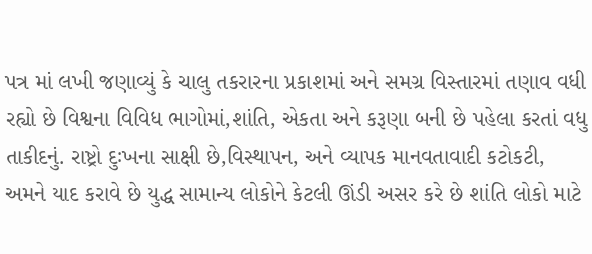પત્ર માં લખી જણાવ્યું કે ચાલુ તકરારના પ્રકાશમાં અને સમગ્ર વિસ્તારમાં તણાવ વધી રહ્યો છે વિશ્વના વિવિધ ભાગોમાં,શાંતિ, એકતા અને કરૂણા બની છે પહેલા કરતાં વધુ તાકીદનું. રાષ્ટ્રો દુઃખના સાક્ષી છે,વિસ્થાપન, અને વ્યાપક માનવતાવાદી કટોકટી, અમને યાદ કરાવે છે યુદ્ધ સામાન્ય લોકોને કેટલી ઊંડી અસર કરે છે શાંતિ લોકો માટે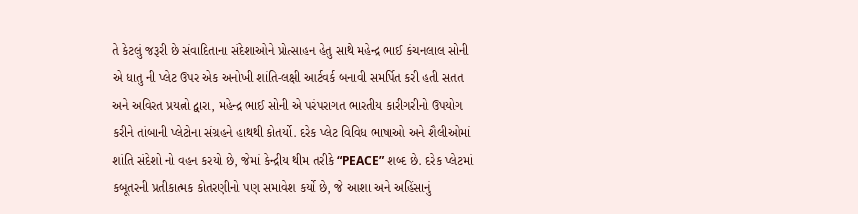તે કેટલું જરૂરી છે સંવાદિતાના સંદેશાઓને પ્રોત્સાહન હેતુ સાથે મહેન્દ્ર ભાઈ કંચનલાલ સોની એ ધાતુ ની પ્લેટ ઉપર એક અનોખી શાંતિ-લક્ષી આર્ટવર્ક બનાવી સમર્પિત કરી હતી સતત અને અવિરત પ્રયત્નો દ્વારા, મહેન્દ્ર ભાઈ સોની એ પરંપરાગત ભારતીય કારીગરીનો ઉપયોગ કરીને તાંબાની પ્લેટોના સંગ્રહને હાથથી કોતર્યો. દરેક પ્લેટ વિવિધ ભાષાઓ અને શૈલીઓમાં શાંતિ સંદેશો નો વહન કરયો છે, જેમાં કેન્દ્રીય થીમ તરીકે “PEACE” શબ્દ છે. દરેક પ્લેટમાં કબૂતરની પ્રતીકાત્મક કોતરણીનો પણ સમાવેશ કર્યો છે, જે આશા અને અહિંસાનું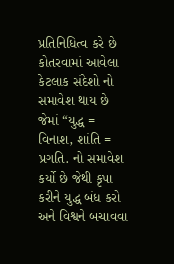પ્રતિનિધિત્વ કરે છે કોતરવામાં આવેલા કેટલાક સંદેશો નો સમાવેશ થાય છે જેમાં “યુદ્ધ = વિનાશ, શાંતિ = પ્રગતિ. નો સમાવેશ કર્યો છે જેથી કૃપા કરીને યુદ્ધ બંધ કરો અને વિશ્વને બચાવવા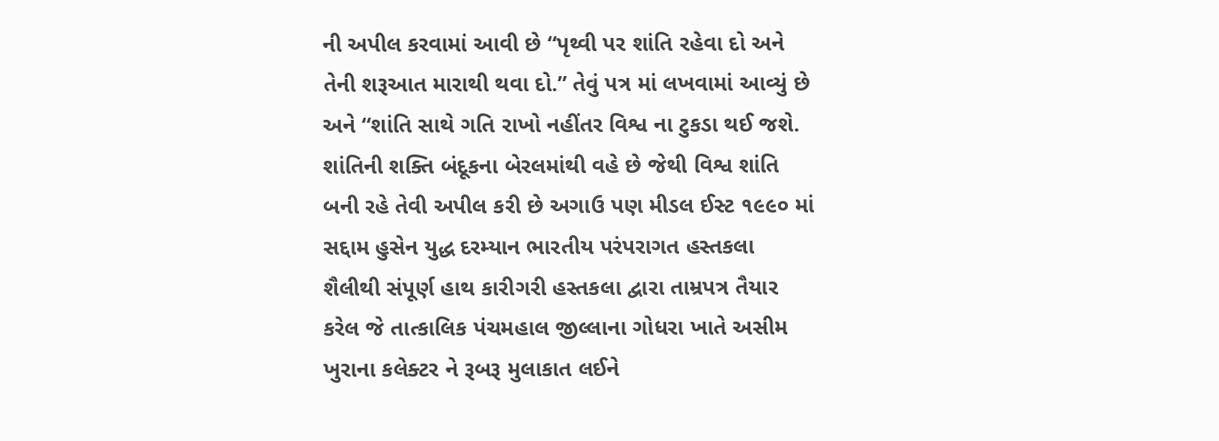ની અપીલ કરવામાં આવી છે “પૃથ્વી પર શાંતિ રહેવા દો અને તેની શરૂઆત મારાથી થવા દો.” તેવું પત્ર માં લખવામાં આવ્યું છે અને “શાંતિ સાથે ગતિ રાખો નહીંતર વિશ્વ ના ટુકડા થઈ જશે. શાંતિની શક્તિ બંદૂકના બેરલમાંથી વહે છે જેથી વિશ્વ શાંતિ બની રહે તેવી અપીલ કરી છે અગાઉ પણ મીડલ ઈસ્ટ ૧૯૯૦ માં સદ્દામ હુસેન યુદ્ધ દરમ્યાન ભારતીય પરંપરાગત હસ્તકલા શૈલીથી સંપૂર્ણ હાથ કારીગરી હસ્તકલા દ્વારા તામ્રપત્ર તૈયાર કરેલ જે તાત્કાલિક પંચમહાલ જીલ્લાના ગોધરા ખાતે અસીમ ખુરાના કલેક્ટર ને રૂબરૂ મુલાકાત લઈને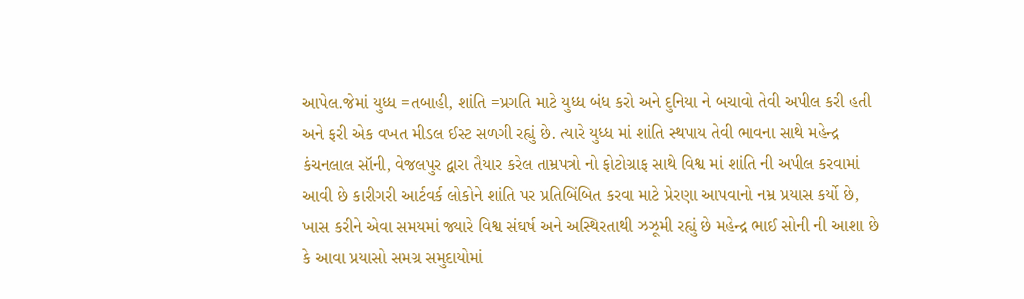આપેલ.જેમાં યુધ્ધ =તબાહી, શાંતિ =પ્રગતિ માટે યુધ્ધ બંધ કરો અને દુનિયા ને બચાવો તેવી અપીલ કરી હતી અને ફરી એક વખત મીડલ ઈસ્ટ સળગી રહ્યું છે. ત્યારે યુધ્ધ માં શાંતિ સ્થપાય તેવી ભાવના સાથે મહેન્દ્ર કંચનલાલ સૉની, વેજલપુર દ્વારા તૈયાર કરેલ તામ્રપત્રો નો ફોટોગ્રાફ સાથે વિશ્વ માં શાંતિ ની અપીલ કરવામાં આવી છે કારીગરી આર્ટવર્ક લોકોને શાંતિ પર પ્રતિબિંબિત કરવા માટે પ્રેરણા આપવાનો નમ્ર પ્રયાસ કર્યો છે, ખાસ કરીને એવા સમયમાં જ્યારે વિશ્વ સંઘર્ષ અને અસ્થિરતાથી ઝઝૂમી રહ્યું છે મહેન્દ્ર ભાઈ સોની ની આશા છે કે આવા પ્રયાસો સમગ્ર સમુદાયોમાં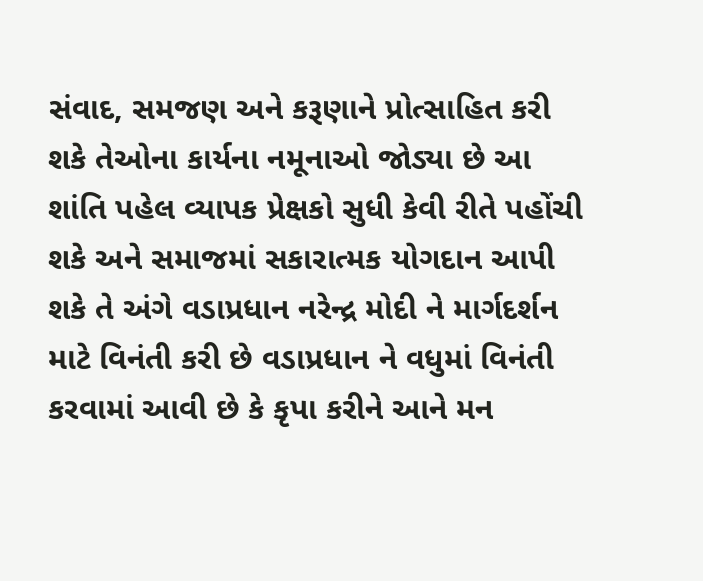સંવાદ, સમજણ અને કરૂણાને પ્રોત્સાહિત કરી શકે તેઓના કાર્યના નમૂનાઓ જોડ્યા છે આ શાંતિ પહેલ વ્યાપક પ્રેક્ષકો સુધી કેવી રીતે પહોંચી શકે અને સમાજમાં સકારાત્મક યોગદાન આપી શકે તે અંગે વડાપ્રધાન નરેન્દ્ર મોદી ને માર્ગદર્શન માટે વિનંતી કરી છે વડાપ્રધાન ને વધુમાં વિનંતી કરવામાં આવી છે કે કૃપા કરીને આને મન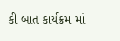કી બાત કાર્યક્રમ માં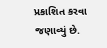પ્રકાશિત કરવા જણાવ્યું છે.